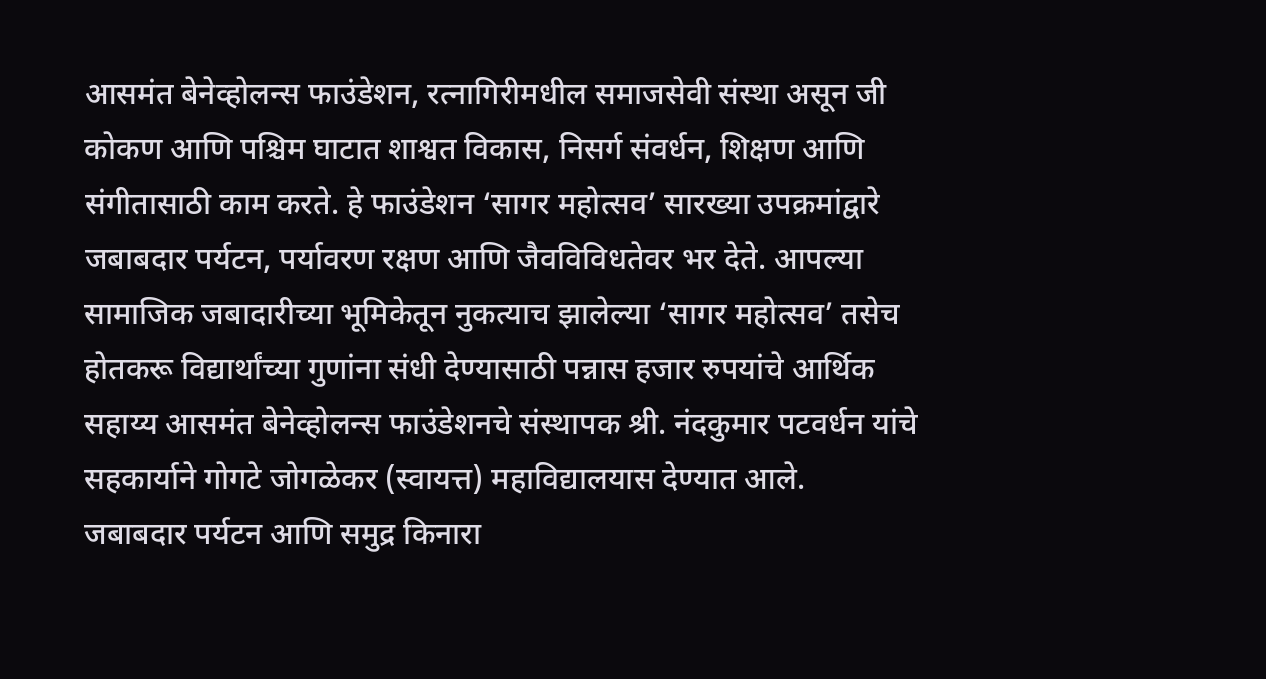आसमंत बेनेव्होलन्स फाउंडेशन, रत्नागिरीमधील समाजसेवी संस्था असून जी कोकण आणि पश्चिम घाटात शाश्वत विकास, निसर्ग संवर्धन, शिक्षण आणि संगीतासाठी काम करते. हे फाउंडेशन ‘सागर महोत्सव’ सारख्या उपक्रमांद्वारे जबाबदार पर्यटन, पर्यावरण रक्षण आणि जैवविविधतेवर भर देते. आपल्या सामाजिक जबादारीच्या भूमिकेतून नुकत्याच झालेल्या ‘सागर महोत्सव’ तसेच होतकरू विद्यार्थांच्या गुणांना संधी देण्यासाठी पन्नास हजार रुपयांचे आर्थिक सहाय्य आसमंत बेनेव्होलन्स फाउंडेशनचे संस्थापक श्री. नंदकुमार पटवर्धन यांचे सहकार्याने गोगटे जोगळेकर (स्वायत्त) महाविद्यालयास देण्यात आले.
जबाबदार पर्यटन आणि समुद्र किनारा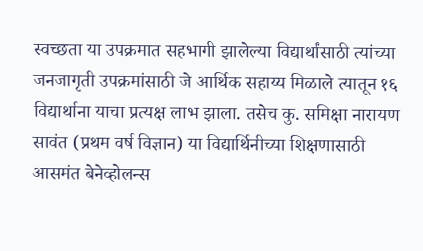स्वच्छता या उपक्रमात सहभागी झालेल्या विद्यार्थांसाठी त्यांच्या जनजागृती उपक्रमांसाठी जे आर्थिक सहाय्य मिळाले त्यातून १६ विद्यार्थाना याचा प्रत्यक्ष लाभ झाला. तसेच कु. समिक्षा नारायण सावंत (प्रथम वर्ष विज्ञान) या विद्यार्थिनीच्या शिक्षणासाठी आसमंत बेनेव्होलन्स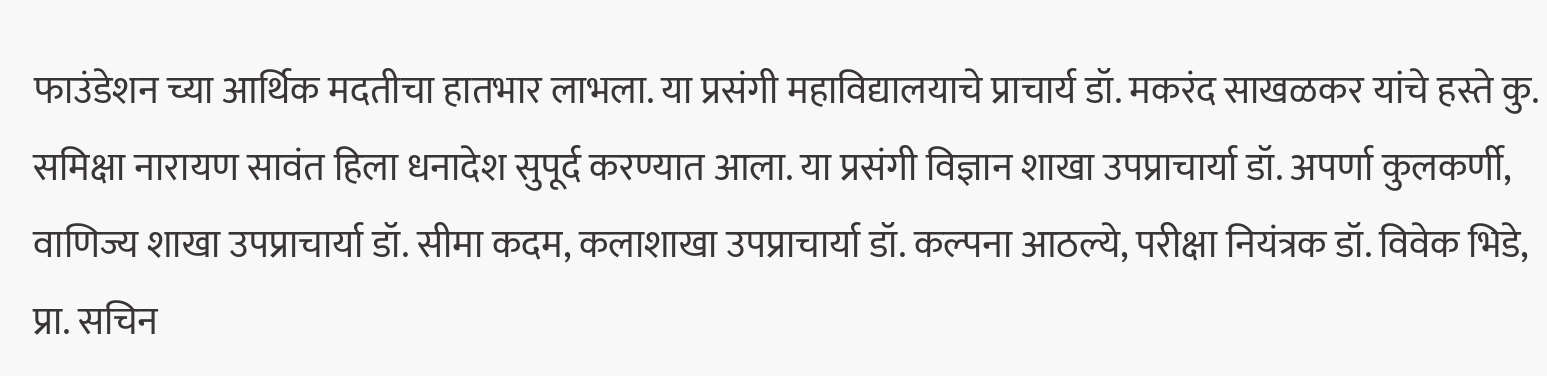फाउंडेशन च्या आर्थिक मदतीचा हातभार लाभला. या प्रसंगी महाविद्यालयाचे प्राचार्य डॉ. मकरंद साखळकर यांचे हस्ते कु. समिक्षा नारायण सावंत हिला धनादेश सुपूर्द करण्यात आला. या प्रसंगी विज्ञान शाखा उपप्राचार्या डॉ. अपर्णा कुलकर्णी, वाणिज्य शाखा उपप्राचार्या डॉ. सीमा कदम, कलाशाखा उपप्राचार्या डॉ. कल्पना आठल्ये, परीक्षा नियंत्रक डॉ. विवेक भिडे, प्रा. सचिन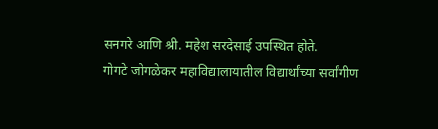सनगरे आणि श्री. महेश सरदेसाई उपस्थित होते.
गोगटे जोगळेकर महाविद्यालायातील विद्यार्थांच्या सर्वांगीण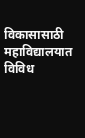विकासासाठी महाविद्यालयात विविध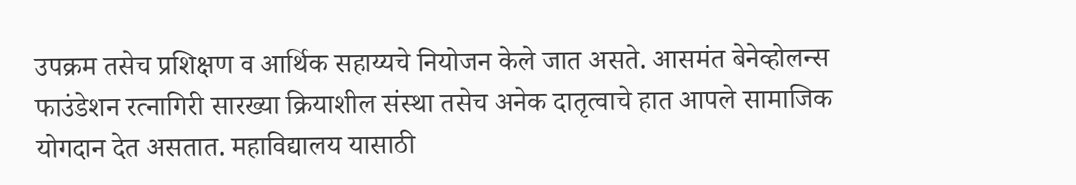उपक्रम तसेच प्रशिक्षण व आर्थिक सहाय्यचे नियोजन केले जात असते. आसमंत बेनेव्होलन्स फाउंडेशन रत्नागिरी सारख्या क्रियाशील संस्था तसेच अनेक दातृत्वाचे हात आपले सामाजिक योगदान देत असतात. महाविद्यालय यासाठी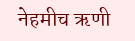नेहमीच ऋणी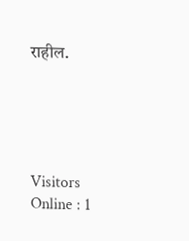राहील.





Visitors Online : 1